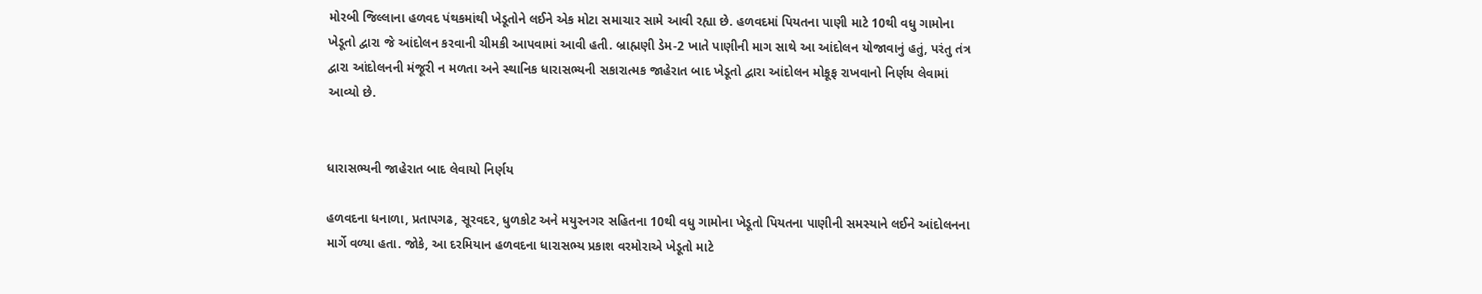મોરબી જિલ્લાના હળવદ પંથકમાંથી ખેડૂતોને લઈને એક મોટા સમાચાર સામે આવી રહ્યા છે. હળવદમાં પિયતના પાણી માટે 10થી વધુ ગામોના ખેડૂતો દ્વારા જે આંદોલન કરવાની ચીમકી આપવામાં આવી હતી. બ્રાહ્મણી ડેમ-2 ખાતે પાણીની માગ સાથે આ આંદોલન યોજાવાનું હતું, પરંતુ તંત્ર દ્વારા આંદોલનની મંજૂરી ન મળતા અને સ્થાનિક ધારાસભ્યની સકારાત્મક જાહેરાત બાદ ખેડૂતો દ્વારા આંદોલન મોકૂફ રાખવાનો નિર્ણય લેવામાં આવ્યો છે.


ધારાસભ્યની જાહેરાત બાદ લેવાયો નિર્ણય

હળવદના ધનાળા, પ્રતાપગઢ, સૂરવદર, ધુળકોટ અને મયુરનગર સહિતના 10થી વધુ ગામોના ખેડૂતો પિયતના પાણીની સમસ્યાને લઈને આંદોલનના માર્ગે વળ્યા હતા. જોકે, આ દરમિયાન હળવદના ધારાસભ્ય પ્રકાશ વરમોરાએ ખેડૂતો માટે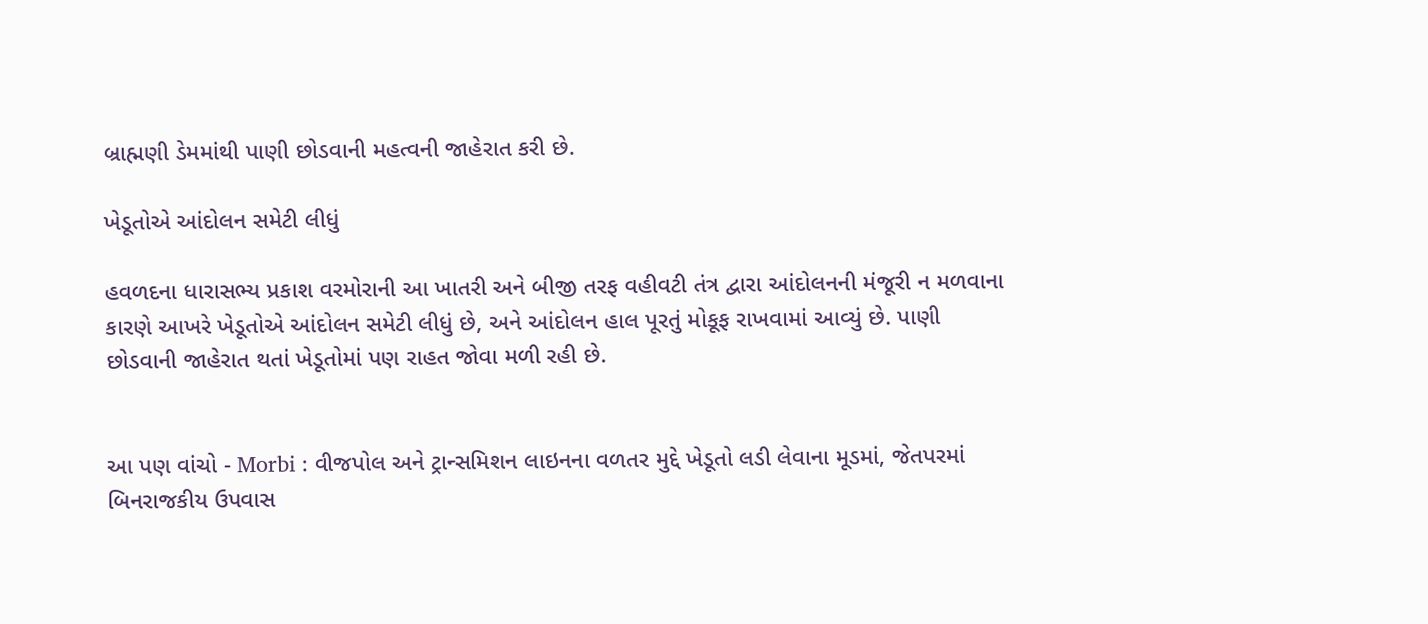બ્રાહ્મણી ડેમમાંથી પાણી છોડવાની મહત્વની જાહેરાત કરી છે.

ખેડૂતોએ આંદોલન સમેટી લીધું

હવળદના ધારાસભ્ય પ્રકાશ વરમોરાની આ ખાતરી અને બીજી તરફ વહીવટી તંત્ર દ્વારા આંદોલનની મંજૂરી ન મળવાના કારણે આખરે ખેડૂતોએ આંદોલન સમેટી લીધું છે, અને આંદોલન હાલ પૂરતું મોકૂફ રાખવામાં આવ્યું છે. પાણી છોડવાની જાહેરાત થતાં ખેડૂતોમાં પણ રાહત જોવા મળી રહી છે.


આ પણ વાંચો - Morbi : વીજપોલ અને ટ્રાન્સમિશન લાઇનના વળતર મુદ્દે ખેડૂતો લડી લેવાના મૂડમાં, જેતપરમાં બિનરાજકીય ઉપવાસ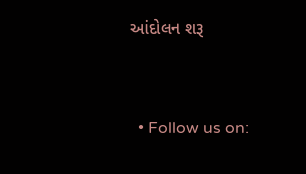આંદોલન શરૂ


  • Follow us on: